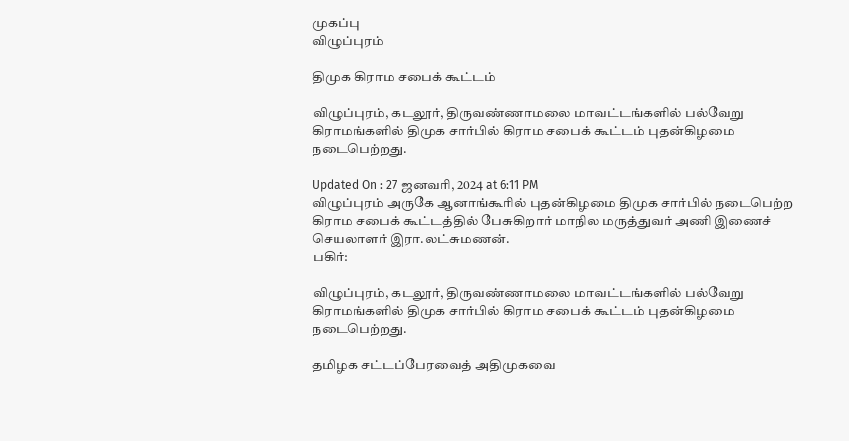முகப்பு
விழுப்புரம்

திமுக கிராம சபைக் கூட்டம்

விழுப்புரம், கடலூர், திருவண்ணாமலை மாவட்டங்களில் பல்வேறு கிராமங்களில் திமுக சார்பில் கிராம சபைக் கூட்டம் புதன்கிழமை நடைபெற்றது.

Updated On : 27 ஜனவரி, 2024 at 6:11 PM
விழுப்புரம் அருகே ஆனாங்கூரில் புதன்கிழமை திமுக சார்பில் நடைபெற்ற கிராம சபைக் கூட்டத்தில் பேசுகிறார் மாநில மருத்துவர் அணி இணைச் செயலாளர் இரா.லட்சுமணன்.
பகிர்:

விழுப்புரம், கடலூர், திருவண்ணாமலை மாவட்டங்களில் பல்வேறு கிராமங்களில் திமுக சார்பில் கிராம சபைக் கூட்டம் புதன்கிழமை நடைபெற்றது.

தமிழக சட்டப்பேரவைத் அதிமுகவை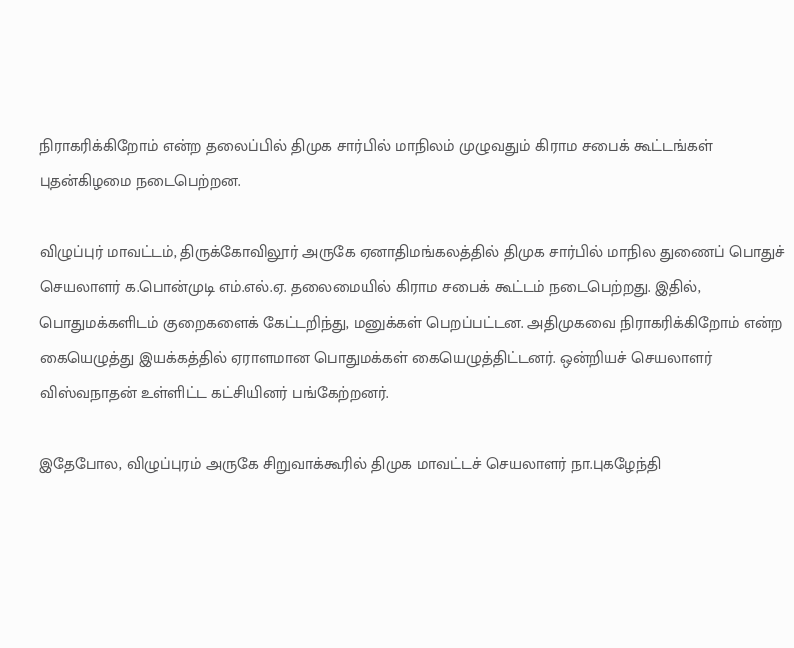நிராகரிக்கிறோம் என்ற தலைப்பில் திமுக சார்பில் மாநிலம் முழுவதும் கிராம சபைக் கூட்டங்கள் புதன்கிழமை நடைபெற்றன.

விழுப்புர் மாவட்டம், திருக்கோவிலூர் அருகே ஏனாதிமங்கலத்தில் திமுக சார்பில் மாநில துணைப் பொதுச் செயலாளர் க.பொன்முடி எம்.எல்.ஏ. தலைமையில் கிராம சபைக் கூட்டம் நடைபெற்றது. இதில், பொதுமக்களிடம் குறைகளைக் கேட்டறிந்து, மனுக்கள் பெறப்பட்டன. அதிமுகவை நிராகரிக்கிறோம் என்ற கையெழுத்து இயக்கத்தில் ஏராளமான பொதுமக்கள் கையெழுத்திட்டனர். ஒன்றியச் செயலாளர் விஸ்வநாதன் உள்ளிட்ட கட்சியினர் பங்கேற்றனர்.

இதேபோல, விழுப்புரம் அருகே சிறுவாக்கூரில் திமுக மாவட்டச் செயலாளர் நா.புகழேந்தி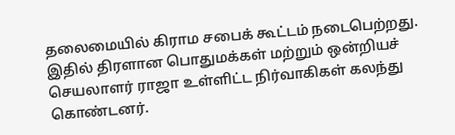தலைமையில் கிராம சபைக் கூட்டம் நடைபெற்றது. இதில் திரளான பொதுமக்கள் மற்றும் ஒன்றியச் செயலாளர் ராஜா உள்ளிட்ட நிர்வாகிகள் கலந்து கொண்டனர்.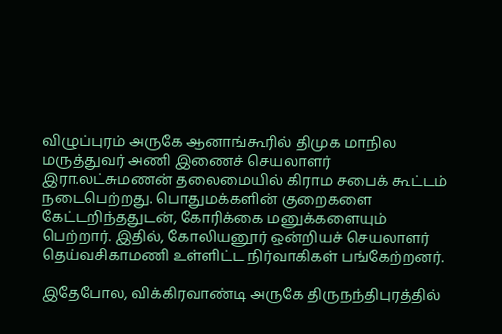விழுப்புரம் அருகே ஆனாங்கூரில் திமுக மாநில மருத்துவர் அணி இணைச் செயலாளர் இரா.லட்சுமணன் தலைமையில் கிராம சபைக் கூட்டம் நடைபெற்றது. பொதுமக்களின் குறைகளை கேட்டறிந்ததுடன், கோரிக்கை மனுக்களையும் பெற்றார். இதில், கோலியனூர் ஒன்றியச் செயலாளர் தெய்வசிகாமணி உள்ளிட்ட நிர்வாகிகள் பங்கேற்றனர்.

இதேபோல, விக்கிரவாண்டி அருகே திருநந்திபுரத்தில்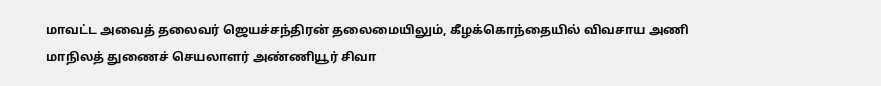மாவட்ட அவைத் தலைவர் ஜெயச்சந்திரன் தலைமையிலும், கீழக்கொந்தையில் விவசாய அணி மாநிலத் துணைச் செயலாளர் அண்ணியூர் சிவா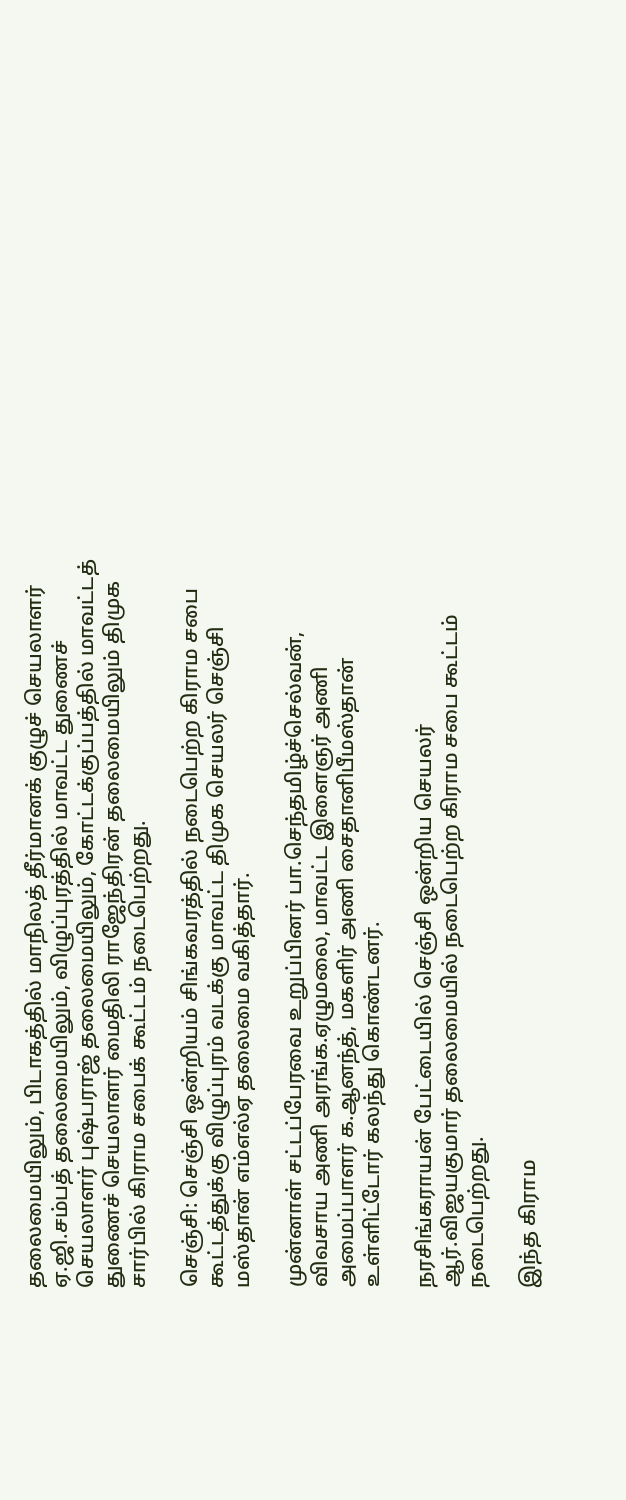தலைமையிலும், பிடாகத்தில் மாநிலத் தீர்மானக் குழுச் செயலாளர் ஏ.ஜி.சம்பத் தலைமையிலும், விழுப்புரத்தில் மாவட்ட துணைச் செயலாளர் புஷ்பராஜ் தலைமையிலும், கோட்டக்குப்பத்தில் மாவட்டத் துணைச் செயலாளர் மைதிலி ராஜேந்திரன் தலைமையிலும் திமுக சார்பில் கிராம சபைக் கூட்டம் நடைபெற்றது.

செஞ்சி: செஞ்சி ஒன்றியம் சிங்கவரத்தில் நடைபெற்ற கிராம சபை கூட்டத்துக்கு விழுப்புரம் வடக்கு மாவட்ட திமுக செயலர் செஞ்சி மஸ்தான் எம்எல்ஏ தலைமை வகித்தார்.

முன்னாள் சட்டப்பேரவை உறுப்பினர் பா.செந்தமிழ்ச்செல்வன், விவசாய அணி அரங்க.ஏழுமலை, மாவட்ட இளைஞர் அணி அமைப்பாளர் க.ஆனந்த், மகளிர் அணி சைதானிபீமஸ்தான் உள்ளிட்டோர் கலந்து கொண்டனர்.

நரசிங்கராயன் பேட்டையில் செஞ்சி ஒன்றிய செயலர் ஆர்.விஜயகுமார் தலைமையில் நடைபெற்ற கிராம சபை கூட்டம் நடைபெற்றது.

இந்த கிராம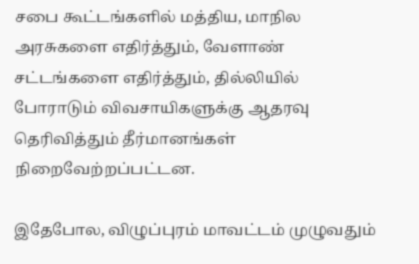சபை கூட்டங்களில் மத்திய, மாநில அரசுகளை எதிர்த்தும், வேளாண் சட்டங்களை எதிர்த்தும், தில்லியில் போராடும் விவசாயிகளுக்கு ஆதரவு தெரிவித்தும் தீர்மானங்கள் நிறைவேற்றப்பட்டன.

இதேபோல, விழுப்புரம் மாவட்டம் முழுவதும்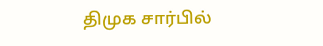திமுக சார்பில்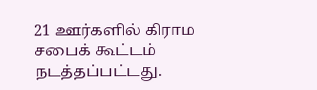21 ஊர்களில் கிராம சபைக் கூட்டம் நடத்தப்பட்டது.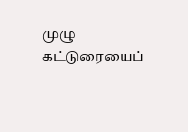முழு கட்டுரையைப்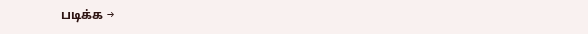படிக்க →